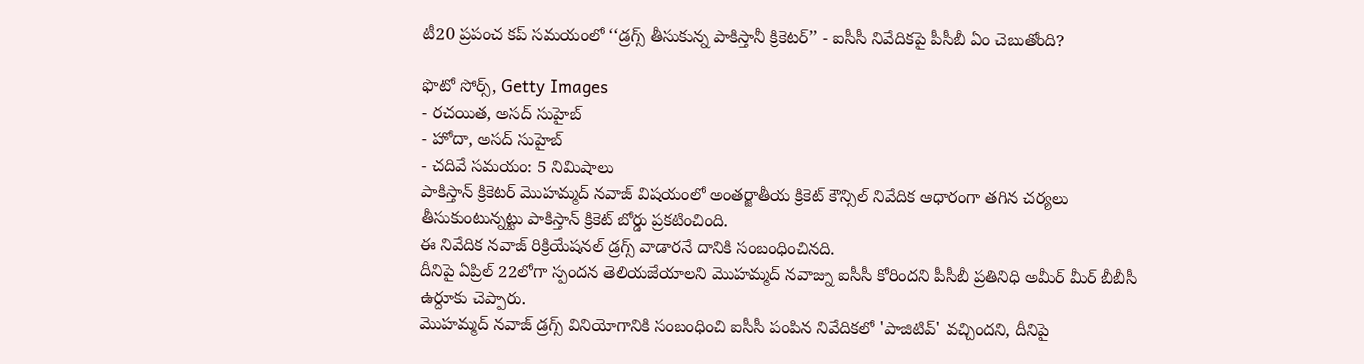టీ20 ప్రపంచ కప్ సమయంలో ‘‘డ్రగ్స్ తీసుకున్న పాకిస్తానీ క్రికెటర్’’ - ఐసీసీ నివేదికపై పీసీబీ ఏం చెబుతోంది?

ఫొటో సోర్స్, Getty Images
- రచయిత, అసద్ సుహైబ్
- హోదా, అసద్ సుహైబ్
- చదివే సమయం: 5 నిమిషాలు
పాకిస్తాన్ క్రికెటర్ మొహమ్మద్ నవాజ్ విషయంలో అంతర్జాతీయ క్రికెట్ కౌన్సిల్ నివేదిక ఆధారంగా తగిన చర్యలు తీసుకుంటున్నట్టు పాకిస్తాన్ క్రికెట్ బోర్డు ప్రకటించింది.
ఈ నివేదిక నవాజ్ రిక్రియేషనల్ డ్రగ్స్ వాడారనే దానికి సంబంధించినది.
దీనిపై ఏప్రిల్ 22లోగా స్పందన తెలియజేయాలని మొహమ్మద్ నవాజ్ను ఐసీసీ కోరిందని పీసీబీ ప్రతినిధి అమీర్ మీర్ బీబీసీ ఉర్దూకు చెప్పారు.
మొహమ్మద్ నవాజ్ డ్రగ్స్ వినియోగానికి సంబంధించి ఐసీసీ పంపిన నివేదికలో 'పాజిటివ్' వచ్చిందని, దీనిపై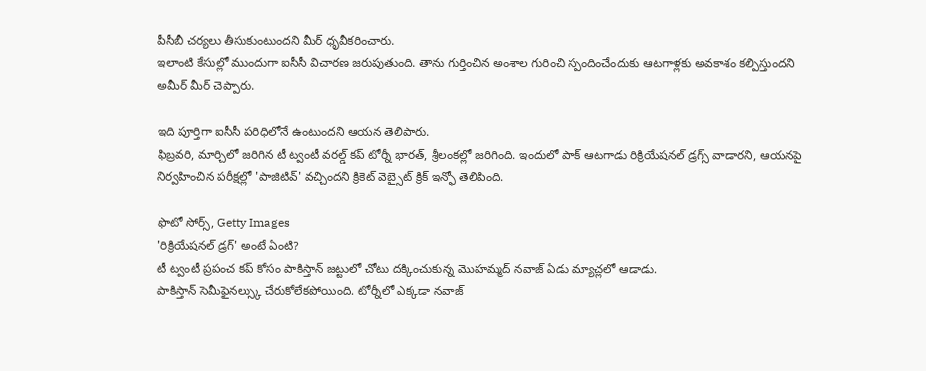పీసీబీ చర్యలు తీసుకుంటుందని మీర్ ధృవీకరించారు.
ఇలాంటి కేసుల్లో ముందుగా ఐసీసీ విచారణ జరుపుతుంది. తాను గుర్తించిన అంశాల గురించి స్పందించేందుకు ఆటగాళ్లకు అవకాశం కల్పిస్తుందని అమీర్ మీర్ చెప్పారు.

ఇది పూర్తిగా ఐసీసీ పరిధిలోనే ఉంటుందని ఆయన తెలిపారు.
ఫిబ్రవరి, మార్చిలో జరిగిన టీ ట్వంటీ వరల్డ్ కప్ టోర్నీ భారత్, శ్రీలంకల్లో జరిగింది. ఇందులో పాక్ ఆటగాడు రిక్రియేషనల్ డ్రగ్స్ వాడారని, ఆయనపై నిర్వహించిన పరీక్షల్లో 'పాజిటివ్' వచ్చిందని క్రికెట్ వెబ్సైట్ క్రిక్ ఇన్ఫో తెలిపింది.

ఫొటో సోర్స్, Getty Images
'రిక్రియేషనల్ డ్రగ్' అంటే ఏంటి?
టీ ట్వంటీ ప్రపంచ కప్ కోసం పాకిస్తాన్ జట్టులో చోటు దక్కించుకున్న మొహమ్మద్ నవాజ్ ఏడు మ్యాచ్లలో ఆడాడు.
పాకిస్తాన్ సెమీఫైనల్స్కు చేరుకోలేకపోయింది. టోర్నీలో ఎక్కడా నవాజ్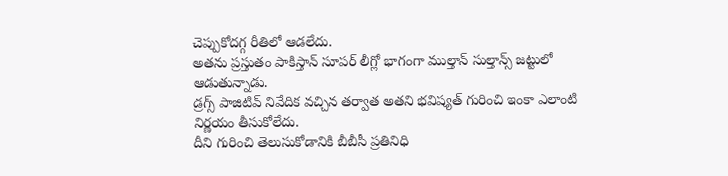చెప్పుకోదగ్గ రీతిలో ఆడలేదు.
అతను ప్రస్తుతం పాకిస్తాన్ సూపర్ లీగ్లో భాగంగా ముల్తాన్ సుల్తాన్స్ జట్టులో ఆడుతున్నాడు.
డ్రగ్స్ పాజిటివ్ నివేదిక వచ్చిన తర్వాత అతని భవిష్యత్ గురించి ఇంకా ఎలాంటి నిర్ణయం తీసుకోలేదు.
దీని గురించి తెలుసుకోడానికి బీబీసీ ప్రతినిధి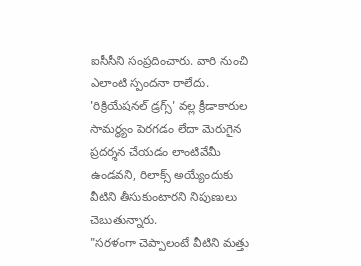ఐసీసీని సంప్రదించారు. వారి నుంచి ఎలాంటి స్పందనా రాలేదు.
'రిక్రియేషనల్ డ్రగ్స్' వల్ల క్రీడాకారుల సామర్థ్యం పెరగడం లేదా మెరుగైన ప్రదర్శన చేయడం లాంటివేమీ ఉండవని, రిలాక్స్ అయ్యేందుకు వీటిని తీసుకుంటారని నిపుణులు చెబుతున్నారు.
"సరళంగా చెప్పాలంటే వీటిని మత్తు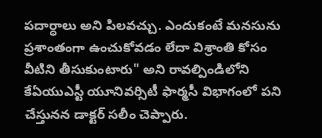పదార్ధాలు అని పిలవచ్చు. ఎందుకంటే మనసును ప్రశాంతంగా ఉంచుకోవడం లేదా విశ్రాంతి కోసం వీటిని తీసుకుంటారు" అని రావల్పిండిలోని కేఏయుఎస్టీ యూనివర్సిటీ ఫార్మసీ విభాగంలో పని చేస్తునన డాక్టర్ సలీం చెప్పారు.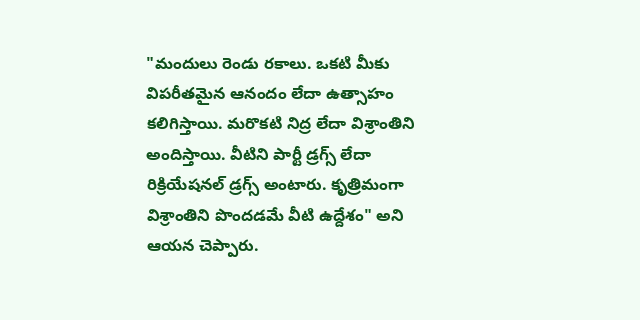"మందులు రెండు రకాలు. ఒకటి మీకు విపరీతమైన ఆనందం లేదా ఉత్సాహం కలిగిస్తాయి. మరొకటి నిద్ర లేదా విశ్రాంతిని అందిస్తాయి. వీటిని పార్టీ డ్రగ్స్ లేదా రిక్రియేషనల్ డ్రగ్స్ అంటారు. కృత్రిమంగా విశ్రాంతిని పొందడమే వీటి ఉద్దేశం" అని ఆయన చెప్పారు.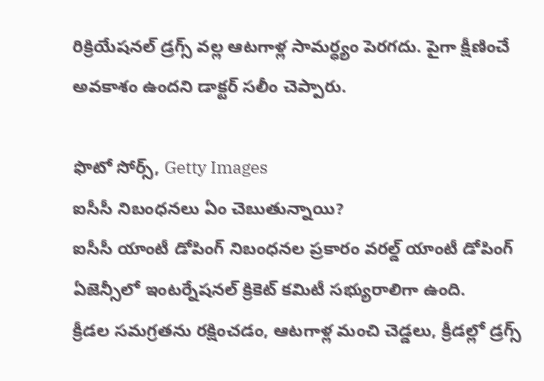రిక్రియేషనల్ డ్రగ్స్ వల్ల ఆటగాళ్ల సామర్ధ్యం పెరగదు. పైగా క్షీణించే అవకాశం ఉందని డాక్టర్ సలీం చెప్పారు.

ఫొటో సోర్స్, Getty Images
ఐసీసీ నిబంధనలు ఏం చెబుతున్నాయి?
ఐసీసీ యాంటీ డోపింగ్ నిబంధనల ప్రకారం వరల్డ్ యాంటీ డోపింగ్ ఏజెన్సీలో ఇంటర్నేషనల్ క్రికెట్ కమిటీ సభ్యురాలిగా ఉంది.
క్రీడల సమగ్రతను రక్షించడం, ఆటగాళ్ల మంచి చెడ్డలు, క్రీడల్లో డ్రగ్స్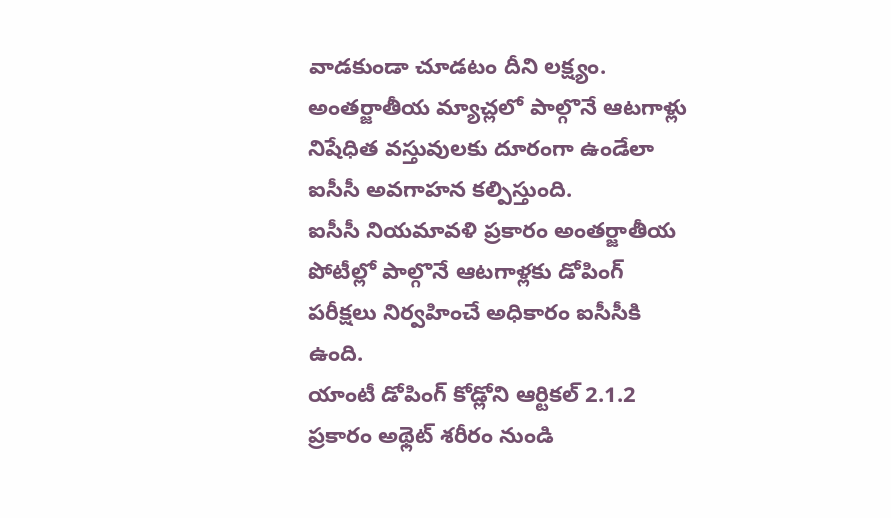వాడకుండా చూడటం దీని లక్ష్యం.
అంతర్జాతీయ మ్యాచ్లలో పాల్గొనే ఆటగాళ్లు నిషేధిత వస్తువులకు దూరంగా ఉండేలా ఐసీసీ అవగాహన కల్పిస్తుంది.
ఐసీసీ నియమావళి ప్రకారం అంతర్జాతీయ పోటీల్లో పాల్గొనే ఆటగాళ్లకు డోపింగ్ పరీక్షలు నిర్వహించే అధికారం ఐసీసీకి ఉంది.
యాంటీ డోపింగ్ కోడ్లోని ఆర్టికల్ 2.1.2 ప్రకారం అథ్లెట్ శరీరం నుండి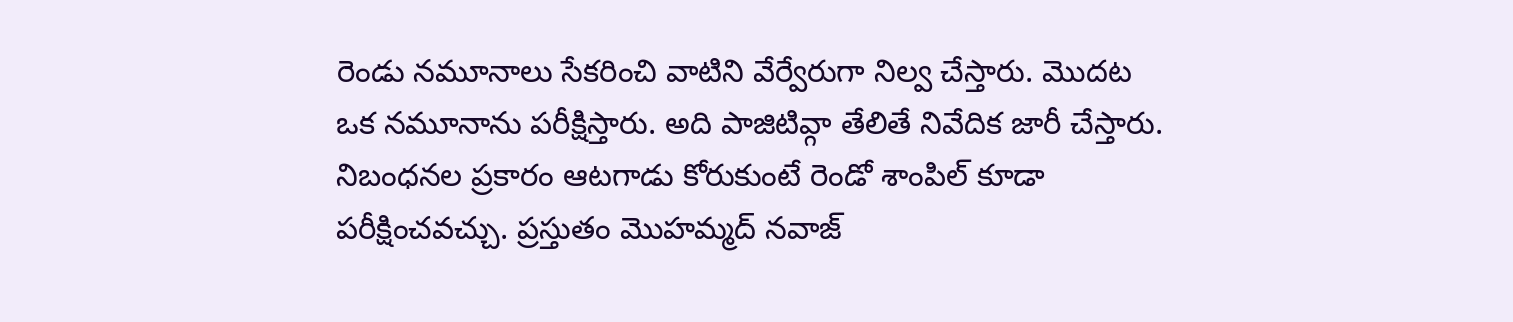రెండు నమూనాలు సేకరించి వాటిని వేర్వేరుగా నిల్వ చేస్తారు. మొదట ఒక నమూనాను పరీక్షిస్తారు. అది పాజిటివ్గా తేలితే నివేదిక జారీ చేస్తారు.
నిబంధనల ప్రకారం ఆటగాడు కోరుకుంటే రెండో శాంపిల్ కూడా పరీక్షించవచ్చు. ప్రస్తుతం మొహమ్మద్ నవాజ్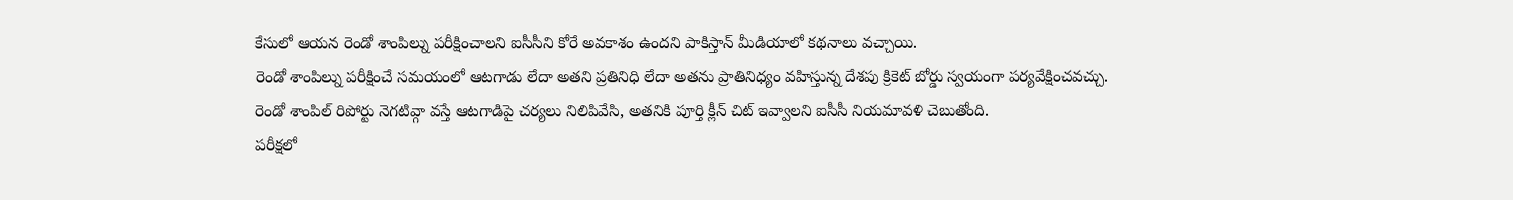కేసులో ఆయన రెండో శాంపిల్ను పరీక్షించాలని ఐసీసీని కోరే అవకాశం ఉందని పాకిస్తాన్ మీడియాలో కథనాలు వచ్చాయి.
రెండో శాంపిల్ను పరీక్షించే సమయంలో ఆటగాడు లేదా అతని ప్రతినిధి లేదా అతను ప్రాతినిధ్యం వహిస్తున్న దేశపు క్రికెట్ బోర్డు స్వయంగా పర్యవేక్షించవచ్చు.
రెండో శాంపిల్ రిపోర్టు నెగటివ్గా వస్తే ఆటగాడిపై చర్యలు నిలిపివేసి, అతనికి పూర్తి క్లీన్ చిట్ ఇవ్వాలని ఐసీసీ నియమావళి చెబుతోంది.
పరీక్షలో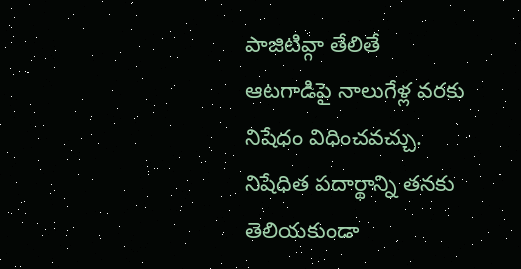పాజిటివ్గా తేలితే ఆటగాడిపై నాలుగేళ్ల వరకు నిషేధం విధించవచ్చు.
నిషేధిత పదార్థాన్ని తనకు తెలియకుండా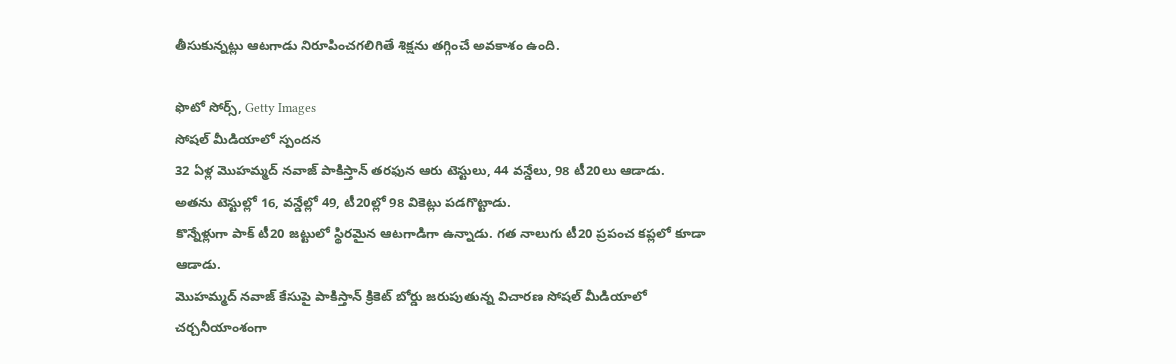తీసుకున్నట్లు ఆటగాడు నిరూపించగలిగితే శిక్షను తగ్గించే అవకాశం ఉంది.

ఫొటో సోర్స్, Getty Images
సోషల్ మీడియాలో స్పందన
32 ఏళ్ల మొహమ్మద్ నవాజ్ పాకిస్తాన్ తరఫున ఆరు టెస్టులు, 44 వన్డేలు, 98 టీ20లు ఆడాడు.
అతను టెస్టుల్లో 16, వన్డేల్లో 49, టీ20ల్లో 98 వికెట్లు పడగొట్టాడు.
కొన్నేళ్లుగా పాక్ టీ20 జట్టులో స్థిరమైన ఆటగాడిగా ఉన్నాడు. గత నాలుగు టీ20 ప్రపంచ కప్లలో కూడా ఆడాడు.
మొహమ్మద్ నవాజ్ కేసుపై పాకిస్తాన్ క్రికెట్ బోర్డు జరుపుతున్న విచారణ సోషల్ మీడియాలో చర్చనీయాంశంగా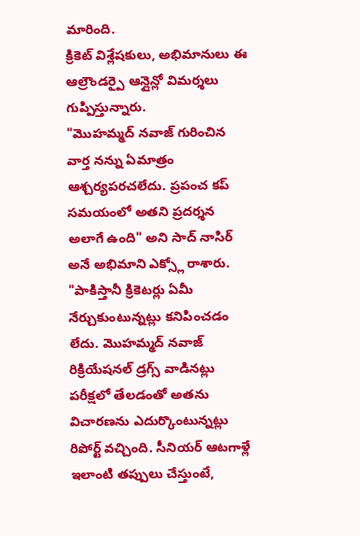మారింది.
క్రికెట్ విశ్లేషకులు, అభిమానులు ఈ ఆల్రౌండర్పై ఆన్లైన్లో విమర్శలు గుప్పిస్తున్నారు.
"మొహమ్మద్ నవాజ్ గురించిన వార్త నన్ను ఏమాత్రం ఆశ్చర్యపరచలేదు. ప్రపంచ కప్ సమయంలో అతని ప్రదర్శన అలాగే ఉంది" అని సాద్ నాసిర్ అనే అభిమాని ఎక్స్లో రాశారు.
"పాకిస్తానీ క్రికెటర్లు ఏమీ నేర్చుకుంటున్నట్లు కనిపించడం లేదు. మొహమ్మద్ నవాజ్ రిక్రియేషనల్ డ్రగ్స్ వాడినట్లు పరీక్షలో తేలడంతో అతను విచారణను ఎదుర్కొంటున్నట్లు రిపోర్ట్ వచ్చింది. సీనియర్ ఆటగాళ్లే ఇలాంటి తప్పులు చేస్తుంటే,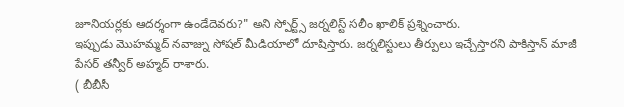జూనియర్లకు ఆదర్శంగా ఉండేదెవరు?" అని స్పోర్ట్స్ జర్నలిస్ట్ సలీం ఖాలిక్ ప్రశ్నించారు.
ఇప్పుడు మొహమ్మద్ నవాజ్ను సోషల్ మీడియాలో దూషిస్తారు. జర్నలిస్టులు తీర్పులు ఇచ్చేస్తారని పాకిస్తాన్ మాజీ పేసర్ తన్వీర్ అహ్మద్ రాశారు.
( బీబీసీ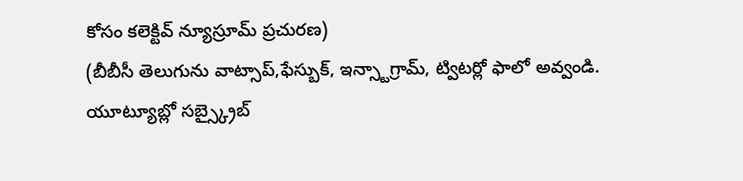కోసం కలెక్టివ్ న్యూస్రూమ్ ప్రచురణ)
(బీబీసీ తెలుగును వాట్సాప్,ఫేస్బుక్, ఇన్స్టాగ్రామ్, ట్విటర్లో ఫాలో అవ్వండి. యూట్యూబ్లో సబ్స్క్రైబ్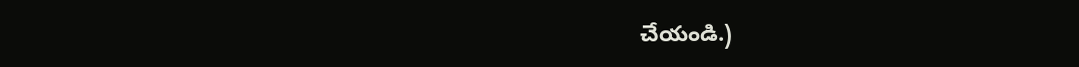చేయండి.)